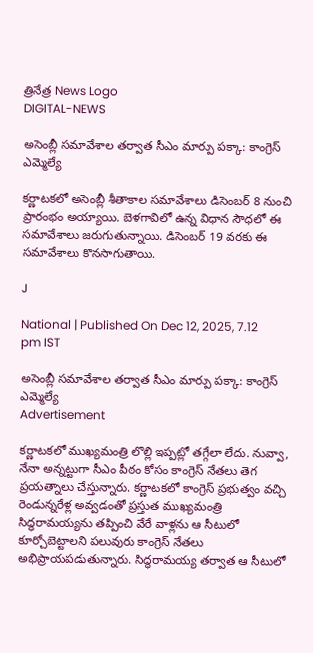త్రినేత్ర News Logo
DIGITAL-NEWS

అసెంబ్లీ సమావేశాల తర్వాత సీఎం మార్పు పక్కా: కాంగ్రెస్ ఎమ్మెల్యే

కర్ణాటకలో అసెంబ్లీ శీతాకాల సమావేశాలు డిసెంబర్ 8 నుంచి ప్రారంభం అయ్యాయి. బెళగావిలో ఉన్న విధాన సౌధలో ఈ సమావేశాలు జరుగుతున్నాయి. డిసెంబర్ 19 వరకు ఈ సమావేశాలు కొనసాగుతాయి.

J

National | Published On Dec 12, 2025, 7.12 pm IST

అసెంబ్లీ సమావేశాల తర్వాత సీఎం మార్పు పక్కా: కాంగ్రెస్ ఎమ్మెల్యే
Advertisement

కర్ణాటకలో ముఖ్యమంత్రి లొల్లి ఇప్పట్లో తగ్గేలా లేదు. నువ్వా, నేనా అన్నట్టుగా సీఎం పీఠం కోసం కాంగ్రెస్ నేతలు తెగ ప్రయత్నాలు చేస్తున్నారు. కర్ణాటకలో కాంగ్రెస్ ప్రభుత్వం వచ్చి రెండున్నరేళ్ల అవ్వడంతో ప్రస్తుత ముఖ్యమంత్రి సిద్ధరామయ్యను తప్పించి వేరే వాళ్లను ఆ సీటులో కూర్చోబెట్టాలని పలువురు కాంగ్రెస్ నేతలు అభిప్రాయపడుతున్నారు. సిద్ధరామయ్య తర్వాత ఆ సీటులో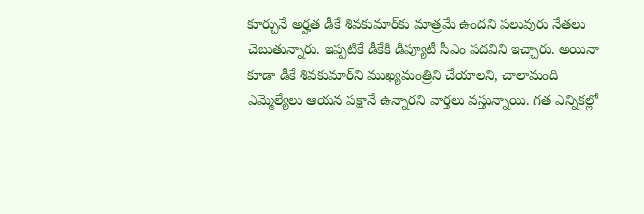కూర్చునే అర్హత డీకే శివకుమార్‌కు మాత్రమే ఉందని పలువురు నేతలు చెబుతున్నారు. ఇప్పటికే డీకేకి డిప్యూటీ సీఎం పదవిని ఇచ్చారు. అయినా కూడా డీకే శివకుమార్‌ని ముఖ్యమంత్రిని చేయాలని, చాలామంది ఎమ్మెల్యేలు ఆయన పక్షానే ఉన్నారని వార్తలు వస్తున్నాయి. గత ఎన్నికల్లో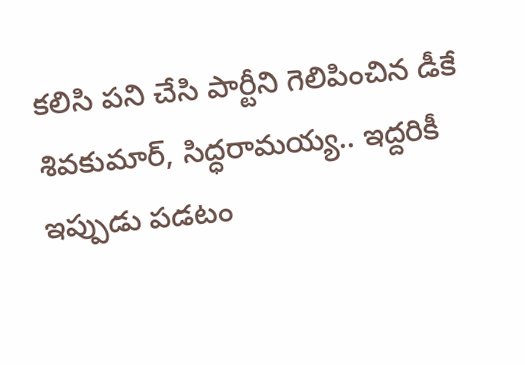కలిసి పని చేసి పార్టీని గెలిపించిన డీకే శివకుమార్, సిద్ధరామయ్య.. ఇద్దరికీ ఇప్పుడు పడటం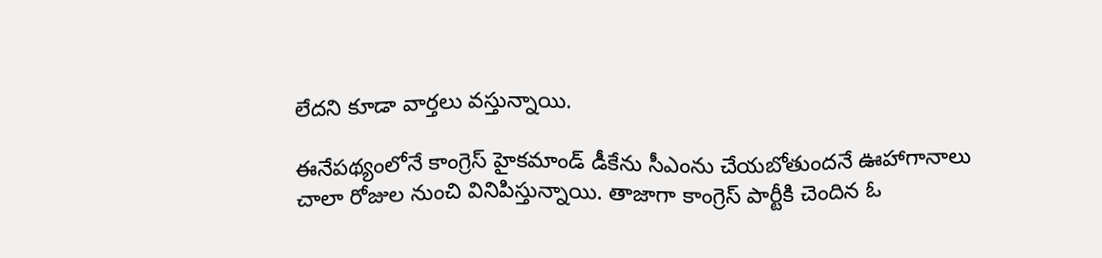లేదని కూడా వార్తలు వస్తున్నాయి.

ఈనేపథ్యంలోనే కాంగ్రెస్ హైకమాండ్ డీకేను సీఎంను చేయబోతుందనే ఊహాగానాలు చాలా రోజుల నుంచి వినిపిస్తున్నాయి. తాజాగా కాంగ్రెస్ పార్టీకి చెందిన ఓ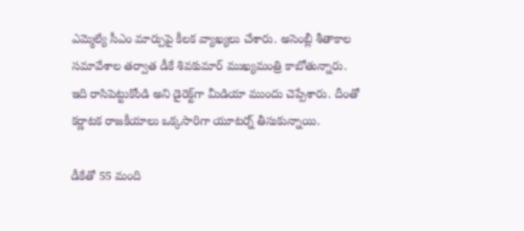ఎమ్మెల్యే సీఎం మార్పుపై కీలక వ్యాఖ్యలు చేశారు. అసెంబ్లీ శీతాకాల సమావేశాల తర్వాత డీకే శివకుమార్ ముఖ్యమంత్రి కాబోతున్నారు. ఇది రాసిపెట్టుకోండి అని డైరెక్ట్‌గా మీడియా ముందు చెప్పేశారు. దీంతో కర్ణాటక రాజకీయాలు ఒక్కసారిగా యూటర్న్ తీసుకున్నాయి.

డీకేతో 55 మంది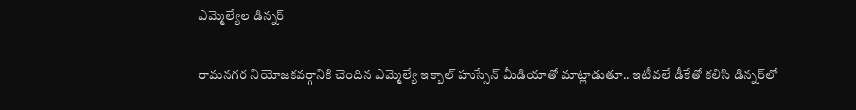ఎమ్మెల్యేల డిన్నర్

రామనగర నియోజకవర్గానికి చెందిన ఎమ్మెల్యే ఇక్బాల్ హుస్సేన్ మీడియాతో మాట్లాడుతూ.. ఇటీవలే డీకేతో కలిసి డిన్నర్‌లో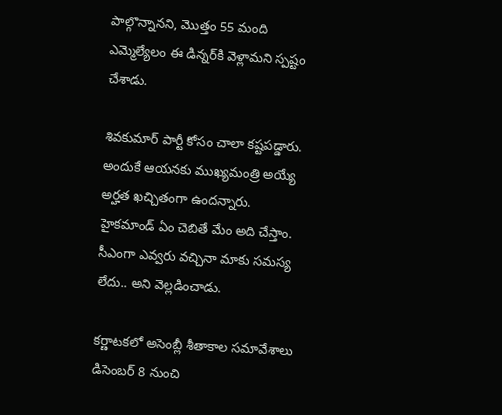పాల్గొన్నానని, మొత్తం 55 మంది ఎమ్మెల్యేలం ఈ డిన్నర్‌కి వెళ్లామని స్పష్టం చేశాడు.

శివకుమార్ పార్టీ కోసం చాలా కష్టపడ్డారు. అందుకే ఆయనకు ముఖ్యమంత్రి అయ్యే అర్హత ఖచ్చితంగా ఉందన్నారు. హైకమాండ్ ఏం చెబితే మేం అది చేస్తాం. సీఎంగా ఎవ్వరు వచ్చినా మాకు సమస్య లేదు.. అని వెల్లడించాడు.

కర్ణాటకలో అసెంబ్లీ శీతాకాల సమావేశాలు డిసెంబర్ 8 నుంచి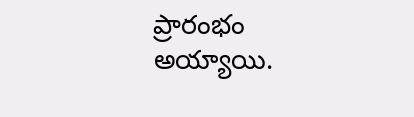ప్రారంభం అయ్యాయి.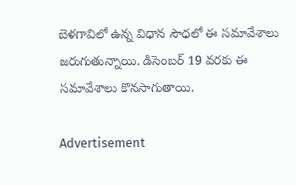బెళగావిలో ఉన్న విధాన సౌధలో ఈ సమావేశాలు జరుగుతున్నాయి. డిసెంబర్ 19 వరకు ఈ సమావేశాలు కొనసాగుతాయి.

Advertisement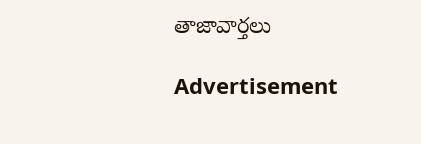తాజావార్తలు

Advertisement